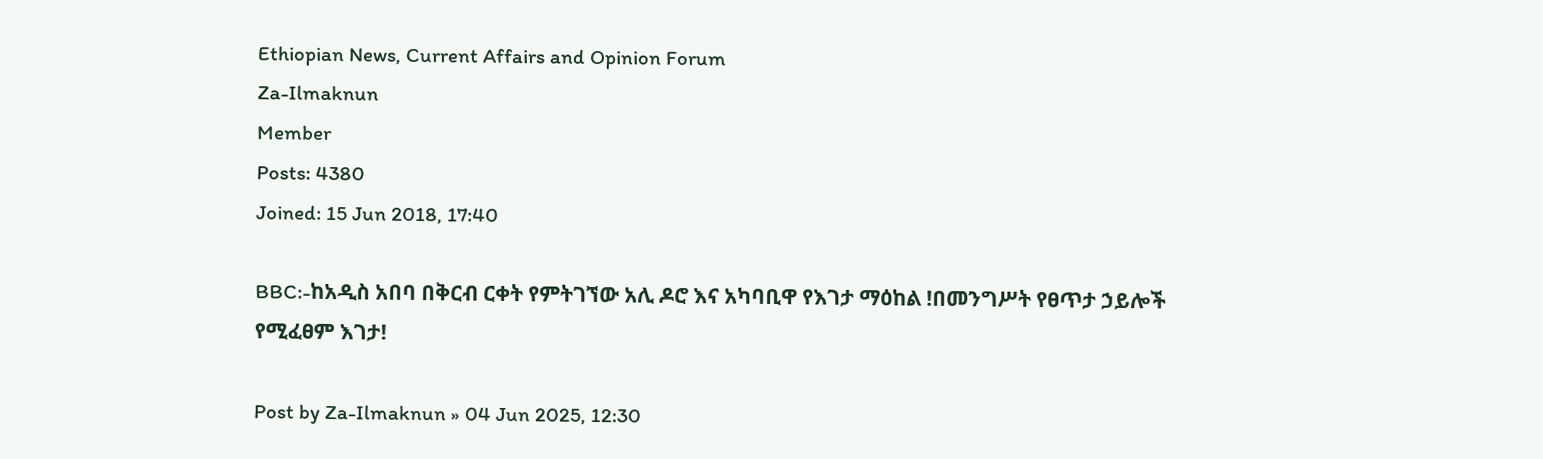Ethiopian News, Current Affairs and Opinion Forum
Za-Ilmaknun
Member
Posts: 4380
Joined: 15 Jun 2018, 17:40

BBC:-ከአዲስ አበባ በቅርብ ርቀት የምትገኘው አሊ ዶሮ እና አካባቢዋ የእገታ ማዕከል !በመንግሥት የፀጥታ ኃይሎች የሚፈፀም እገታ!

Post by Za-Ilmaknun » 04 Jun 2025, 12:30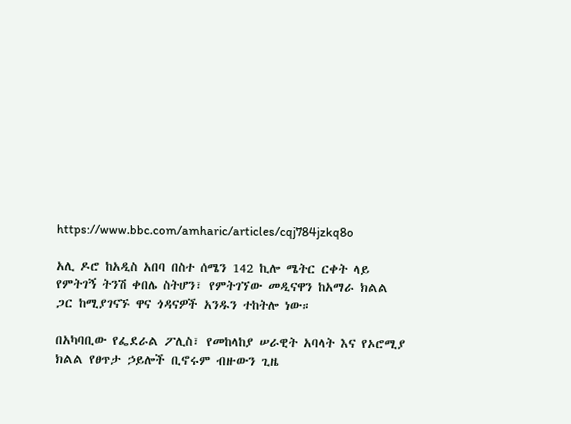https://www.bbc.com/amharic/articles/cqj784jzkq8o

አሊ ዶሮ ከአዲስ አበባ በስተ ሰሜን 142 ኪሎ ሜትር ርቀት ላይ የምትገኝ ትንሽ ቀበሌ ስትሆን፣ የምትገኘው መዲናዋን ከአማራ ክልል ጋር ከሚያገናኙ ዋና ጎዳናዎች አንዱን ተከትሎ ነው።

በአካባቢው የፌደራል ፖሊስ፣ የመከላከያ ሠራዊት አባላት እና የኦሮሚያ ክልል የፀጥታ ኃይሎች ቢኖሩም ብዙውን ጊዜ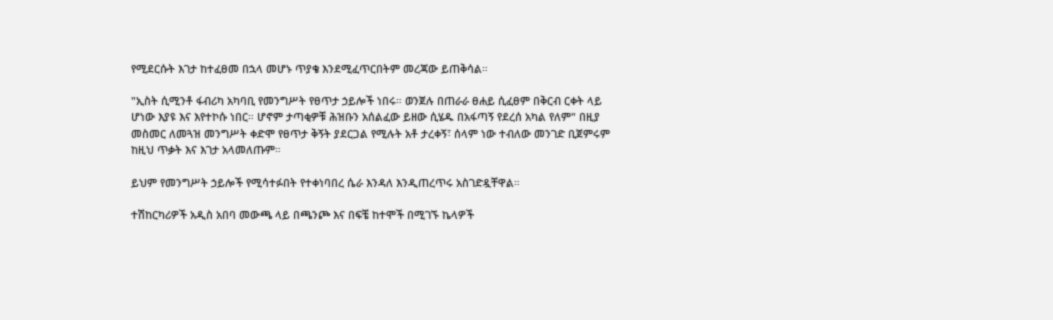የሚደርሱት እገታ ከተፈፀመ በኋላ መሆኑ ጥያቄ እንደሚፈጥርበትም መረጃው ይጠቅሳል።

"ኢስት ሲሚንቶ ፋብሪካ አካባቢ የመንግሥት የፀጥታ ኃይሎች ነበሩ። ወንጀሉ በጠራራ ፀሐይ ሲፈፀም በቅርብ ርቀት ላይ ሆነው እያዩ እና እየተኮሱ ነበር። ሆኖም ታጣቂዎቹ ሕዝቡን አሰልፈው ይዘው ሲሄዱ በአፋጣኝ የደረሰ አካል የለም" በዚያ መስመር ለመጓዝ መንግሥት ቀድሞ የፀጥታ ቅኝት ያደርጋል የሚሉት አቶ ታረቀኝ፣ ሰላም ነው ተብለው መንገድ ቢጀምሩም ከዚህ ጥቃት እና እገታ አላመለጡም።

ይህም የመንግሥት ኃይሎች የሚሳተፉበት የተቀነባበረ ሴራ እንዳለ እንዲጠረጥሩ አስገድዷቸዋል።

ተሽከርካሪዎች አዲስ አበባ መውጫ ላይ በጫንጮ እና በፍቼ ከተሞች በሚገኙ ኬላዎች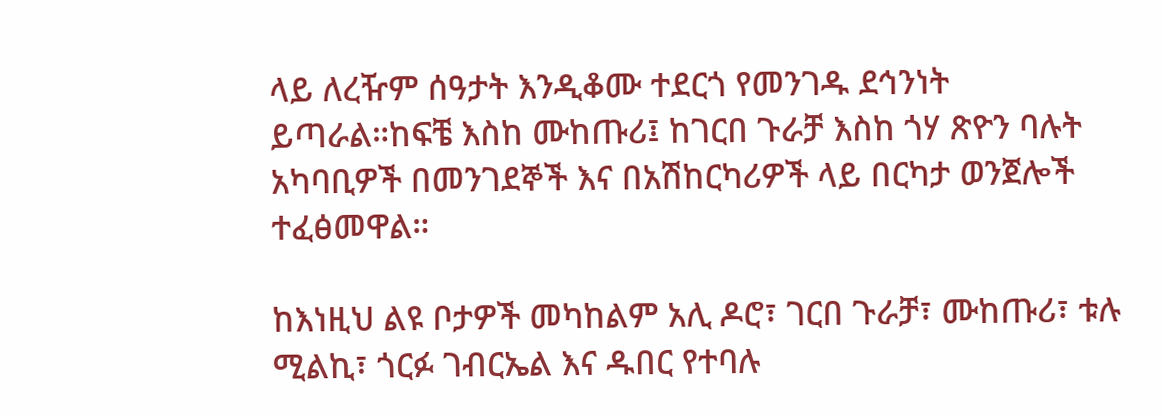ላይ ለረዥም ሰዓታት እንዲቆሙ ተደርጎ የመንገዱ ደኅንነት ይጣራል።ከፍቼ እስከ ሙከጡሪ፤ ከገርበ ጉራቻ እስከ ጎሃ ጽዮን ባሉት አካባቢዎች በመንገደኞች እና በአሽከርካሪዎች ላይ በርካታ ወንጀሎች ተፈፅመዋል።

ከእነዚህ ልዩ ቦታዎች መካከልም አሊ ዶሮ፣ ገርበ ጉራቻ፣ ሙከጡሪ፣ ቱሉ ሚልኪ፣ ጎርፉ ገብርኤል እና ዱበር የተባሉ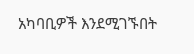አካባቢዎች እንደሚገኙበት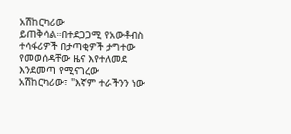አሽከርካሪው ይጠቅሳል።በተደጋጋሚ የአውቶብስ ተሳፋሪዎች በታጣቂዎች ታግተው የመወሰዳቸው ዜና እየተለመደ እንደመጣ የሚናገረው አሽከርካሪው፣ "እኛም ተራችንን ነው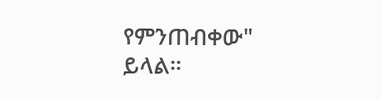የምንጠብቀው" ይላል።